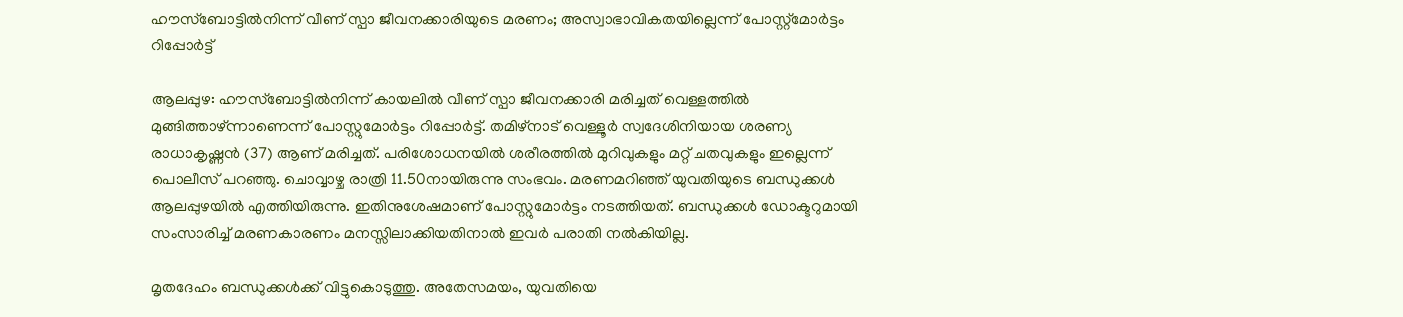ഹൗസ്ബോട്ടിൽനിന്ന് വീണ് സ്പാ ജീവനക്കാരിയുടെ മരണം; അസ്വാഭാവികതയില്ലെന്ന് പോസ്റ്റ്മോർട്ടം റിപ്പോർട്ട്

ആലപ്പുഴ: ഹൗസ്ബോട്ടിൽനിന്ന് കായലിൽ വീണ് സ്പാ ജീവനക്കാരി മരിച്ചത് വെള്ളത്തിൽ മുങ്ങിത്താഴ്ന്നാണെന്ന് പോസ്റ്റുമോർട്ടം റിപ്പോർട്ട്. തമിഴ്നാട് വെള്ളൂർ സ്വദേശിനിയായ ശരണ്യ രാധാകൃഷ്ണൻ (37) ആണ് മരിച്ചത്. പരിശോധനയിൽ ശരീരത്തിൽ മുറിവുകളും മറ്റ് ചതവുകളും ഇല്ലെന്ന് പൊലീസ് പറഞ്ഞു. ചൊവ്വാഴ്ച രാത്രി 11.50നായിരുന്നു സംഭവം. മരണമറിഞ്ഞ് യുവതിയുടെ ബന്ധുക്കൾ ആലപ്പുഴയിൽ എത്തിയിരുന്നു. ഇതിനുശേഷമാണ് പോസ്റ്റുമോർട്ടം നടത്തിയത്. ബന്ധുക്കൾ ഡോക്ടറുമായി സംസാരിച്ച് മരണകാരണം മനസ്സിലാക്കിയതിനാൽ ഇവർ പരാതി നൽകിയില്ല.

മൃതദേഹം ബന്ധുക്കൾക്ക് വിട്ടുകൊടുത്തു. അതേസമയം, യുവതിയെ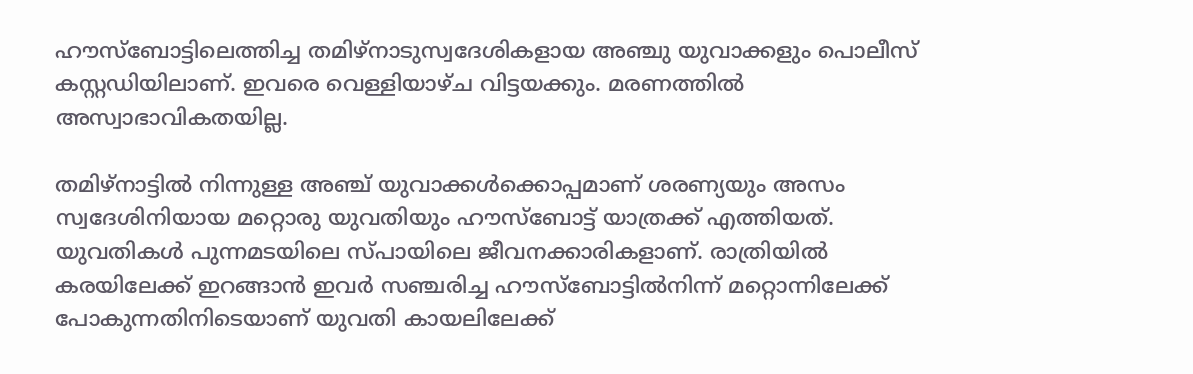ഹൗസ്ബോട്ടിലെത്തിച്ച തമിഴ്നാടുസ്വദേശികളായ അഞ്ചു യുവാക്കളും പൊലീസ് കസ്റ്റഡിയിലാണ്. ഇവരെ വെള്ളിയാഴ്ച വിട്ടയക്കും. മരണത്തിൽ അസ്വാഭാവികതയില്ല.

തമിഴ്നാട്ടിൽ നിന്നുള്ള അഞ്ച് യുവാക്കൾക്കൊപ്പമാണ് ശരണ്യയും അസം സ്വദേശിനിയായ മറ്റൊരു യുവതിയും ഹൗസ്ബോട്ട് യാത്രക്ക് എത്തിയത്. യുവതികൾ പുന്നമടയിലെ സ്പായിലെ ജീവനക്കാരികളാണ്. രാത്രിയിൽ കരയിലേക്ക് ഇറങ്ങാൻ ഇവർ സഞ്ചരിച്ച ഹൗസ്ബോട്ടിൽനിന്ന് മറ്റൊന്നിലേക്ക് പോകുന്നതിനിടെയാണ് യുവതി കായലിലേക്ക്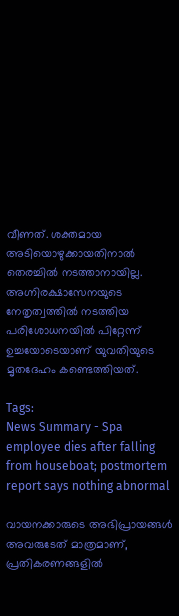വീണത്. ശക്തമായ അടിയൊഴുക്കായതിനാൽ തെരച്ചിൽ നടത്താനായില്ല. അഗ്നിരക്ഷാസേനയുടെ നേതൃത്വത്തിൽ നടത്തിയ പരിശോധനയിൽ പിറ്റേന്ന് ഉച്ചയോടെയാണ് യുവതിയുടെ മൃതദേഹം കണ്ടെത്തിയത്.

Tags:
News Summary - Spa employee dies after falling from houseboat; postmortem report says nothing abnormal

വായനക്കാരുടെ അഭിപ്രായങ്ങള്‍ അവരുടേത് മാത്രമാണ്, പ്രതികരണങ്ങളിൽ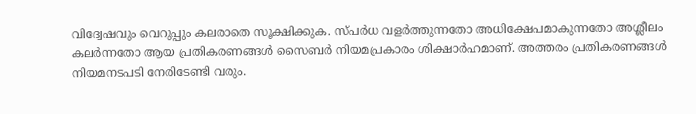വിദ്വേഷവും വെറുപ്പും കലരാതെ സൂക്ഷിക്കുക. സ്പർധ വളർത്തുന്നതോ അധിക്ഷേപമാകുന്നതോ അശ്ലീലം കലർന്നതോ ആയ പ്രതികരണങ്ങൾ സൈബർ നിയമപ്രകാരം ശിക്ഷാർഹമാണ്. അത്തരം പ്രതികരണങ്ങൾ നിയമനടപടി നേരിടേണ്ടി വരും.